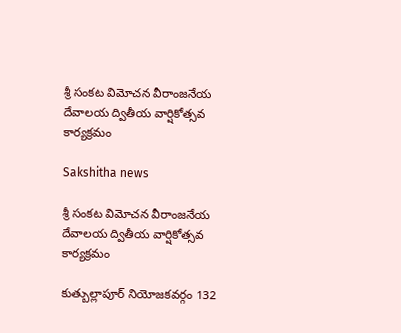శ్రీ సంకట విమోచన వీరాంజనేయ దేవాలయ ద్వితీయ వార్షికోత్సవ కార్యక్రమం

Sakshitha news

శ్రీ సంకట విమోచన వీరాంజనేయ దేవాలయ ద్వితీయ వార్షికోత్సవ కార్యక్రమం

కుత్బుల్లాపూర్ నియోజకవర్గం 132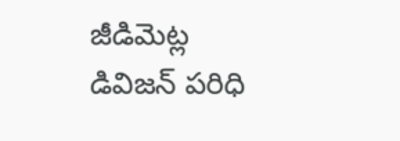జీడిమెట్ల డివిజన్ పరిధి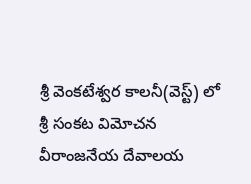శ్రీ వెంకటేశ్వర కాలనీ(వెస్ట్) లో శ్రీ సంకట విమోచన వీరాంజనేయ దేవాలయ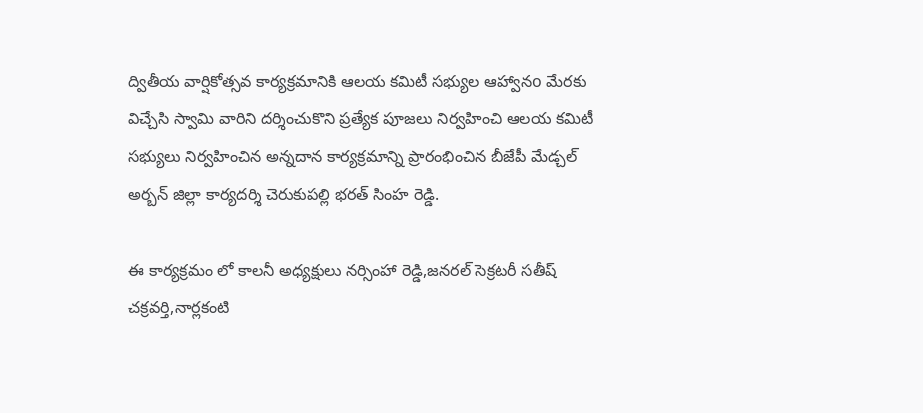ద్వితీయ వార్షికోత్సవ కార్యక్రమానికి ఆలయ కమిటీ సభ్యుల ఆహ్వానo మేరకు విచ్చేసి స్వామి వారిని దర్శించుకొని ప్రత్యేక పూజలు నిర్వహించి ఆలయ కమిటీ సభ్యులు నిర్వహించిన అన్నదాన కార్యక్రమాన్ని ప్రారంభించిన బీజేపీ మేడ్చల్ అర్బన్ జిల్లా కార్యదర్శి చెరుకుపల్లి భరత్ సింహ రెడ్డి.

ఈ కార్యక్రమం లో కాలనీ అధ్యక్షులు నర్సింహా రెడ్డి,జనరల్ సెక్రటరీ సతీష్ చక్రవర్తి,నార్లకంటి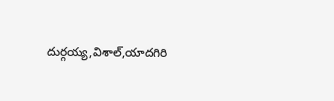దుర్గయ్య,విశాల్,యాదగిరి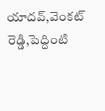యాదవ్,వెంకట్ రెడ్డి,పెద్దింటి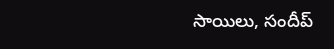సాయిలు, సందీప్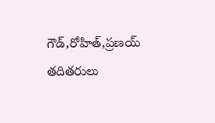గౌడ్,రోహిత్,ప్రణయ్ తదితరులు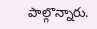పాల్గొన్నారు.